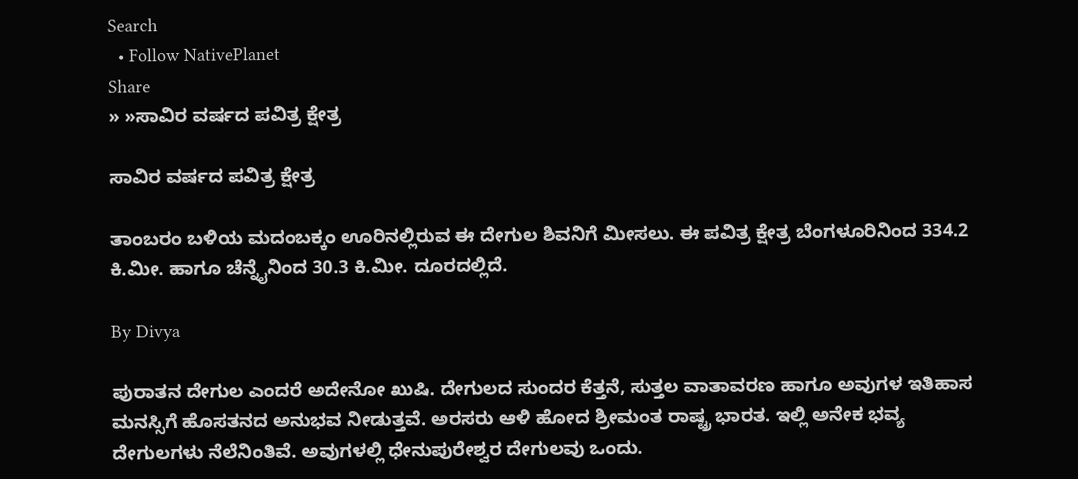Search
  • Follow NativePlanet
Share
» »ಸಾವಿರ ವರ್ಷದ ಪವಿತ್ರ ಕ್ಷೇತ್ರ

ಸಾವಿರ ವರ್ಷದ ಪವಿತ್ರ ಕ್ಷೇತ್ರ

ತಾಂಬರಂ ಬಳಿಯ ಮದಂಬಕ್ಕಂ ಊರಿನಲ್ಲಿರುವ ಈ ದೇಗುಲ ಶಿವನಿಗೆ ಮೀಸಲು. ಈ ಪವಿತ್ರ ಕ್ಷೇತ್ರ ಬೆಂಗಳೂರಿನಿಂದ 334.2 ಕಿ.ಮೀ. ಹಾಗೂ ಚೆನ್ನೈನಿಂದ 30.3 ಕಿ.ಮೀ. ದೂರದಲ್ಲಿದೆ.

By Divya

ಪುರಾತನ ದೇಗುಲ ಎಂದರೆ ಅದೇನೋ ಖುಷಿ. ದೇಗುಲದ ಸುಂದರ ಕೆತ್ತನೆ, ಸುತ್ತಲ ವಾತಾವರಣ ಹಾಗೂ ಅವುಗಳ ಇತಿಹಾಸ ಮನಸ್ಸಿಗೆ ಹೊಸತನದ ಅನುಭವ ನೀಡುತ್ತವೆ. ಅರಸರು ಆಳಿ ಹೋದ ಶ್ರೀಮಂತ ರಾಷ್ಟ್ರ ಭಾರತ. ಇಲ್ಲಿ ಅನೇಕ ಭವ್ಯ ದೇಗುಲಗಳು ನೆಲೆನಿಂತಿವೆ. ಅವುಗಳಲ್ಲಿ ಧೇನುಪುರೇಶ್ವರ ದೇಗುಲವು ಒಂದು.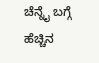ಚೆನ್ನೈ ಬಗ್ಗೆ ಹೆಚ್ಚಿನ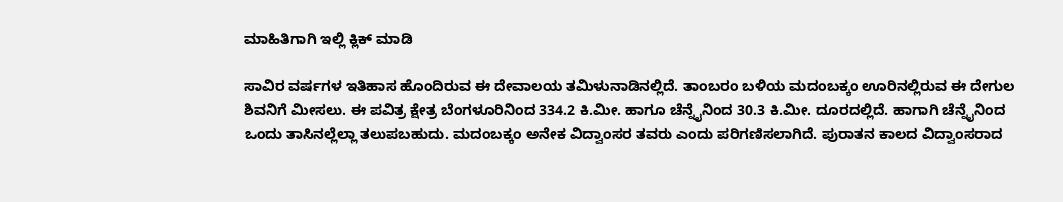ಮಾಹಿತಿಗಾಗಿ ಇಲ್ಲಿ ಕ್ಲಿಕ್ ಮಾಡಿ

ಸಾವಿರ ವರ್ಷಗಳ ಇತಿಹಾಸ ಹೊಂದಿರುವ ಈ ದೇವಾಲಯ ತಮಿಳುನಾಡಿನಲ್ಲಿದೆ. ತಾಂಬರಂ ಬಳಿಯ ಮದಂಬಕ್ಕಂ ಊರಿನಲ್ಲಿರುವ ಈ ದೇಗುಲ ಶಿವನಿಗೆ ಮೀಸಲು. ಈ ಪವಿತ್ರ ಕ್ಷೇತ್ರ ಬೆಂಗಳೂರಿನಿಂದ 334.2 ಕಿ.ಮೀ. ಹಾಗೂ ಚೆನ್ನೈನಿಂದ 30.3 ಕಿ.ಮೀ. ದೂರದಲ್ಲಿದೆ. ಹಾಗಾಗಿ ಚೆನ್ನೈನಿಂದ ಒಂದು ತಾಸಿನಲ್ಲೆಲ್ಲಾ ತಲುಪಬಹುದು. ಮದಂಬಕ್ಕಂ ಅನೇಕ ವಿದ್ವಾಂಸರ ತವರು ಎಂದು ಪರಿಗಣಿಸಲಾಗಿದೆ. ಪುರಾತನ ಕಾಲದ ವಿದ್ವಾಂಸರಾದ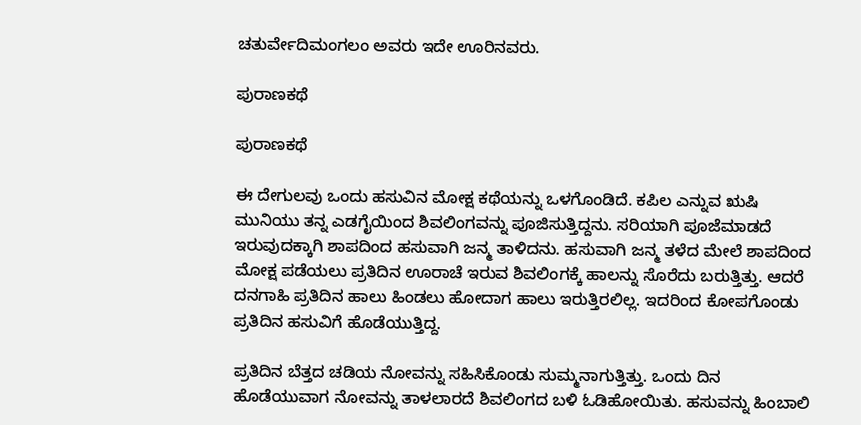ಚತುರ್ವೇದಿಮಂಗಲಂ ಅವರು ಇದೇ ಊರಿನವರು.

ಪುರಾಣಕಥೆ

ಪುರಾಣಕಥೆ

ಈ ದೇಗುಲವು ಒಂದು ಹಸುವಿನ ಮೋಕ್ಷ ಕಥೆಯನ್ನು ಒಳಗೊಂಡಿದೆ. ಕಪಿಲ ಎನ್ನುವ ಋಷಿ ಮುನಿಯು ತನ್ನ ಎಡಗೈಯಿಂದ ಶಿವಲಿಂಗವನ್ನು ಪೂಜಿಸುತ್ತಿದ್ದನು. ಸರಿಯಾಗಿ ಪೂಜೆಮಾಡದೆ ಇರುವುದಕ್ಕಾಗಿ ಶಾಪದಿಂದ ಹಸುವಾಗಿ ಜನ್ಮ ತಾಳಿದನು. ಹಸುವಾಗಿ ಜನ್ಮ ತಳೆದ ಮೇಲೆ ಶಾಪದಿಂದ ಮೋಕ್ಷ ಪಡೆಯಲು ಪ್ರತಿದಿನ ಊರಾಚೆ ಇರುವ ಶಿವಲಿಂಗಕ್ಕೆ ಹಾಲನ್ನು ಸೊರೆದು ಬರುತ್ತಿತ್ತು. ಆದರೆ ದನಗಾಹಿ ಪ್ರತಿದಿನ ಹಾಲು ಹಿಂಡಲು ಹೋದಾಗ ಹಾಲು ಇರುತ್ತಿರಲಿಲ್ಲ. ಇದರಿಂದ ಕೋಪಗೊಂಡು ಪ್ರತಿದಿನ ಹಸುವಿಗೆ ಹೊಡೆಯುತ್ತಿದ್ದ.

ಪ್ರತಿದಿನ ಬೆತ್ತದ ಚಡಿಯ ನೋವನ್ನು ಸಹಿಸಿಕೊಂಡು ಸುಮ್ಮನಾಗುತ್ತಿತ್ತು. ಒಂದು ದಿನ ಹೊಡೆಯುವಾಗ ನೋವನ್ನು ತಾಳಲಾರದೆ ಶಿವಲಿಂಗದ ಬಳಿ ಓಡಿಹೋಯಿತು. ಹಸುವನ್ನು ಹಿಂಬಾಲಿ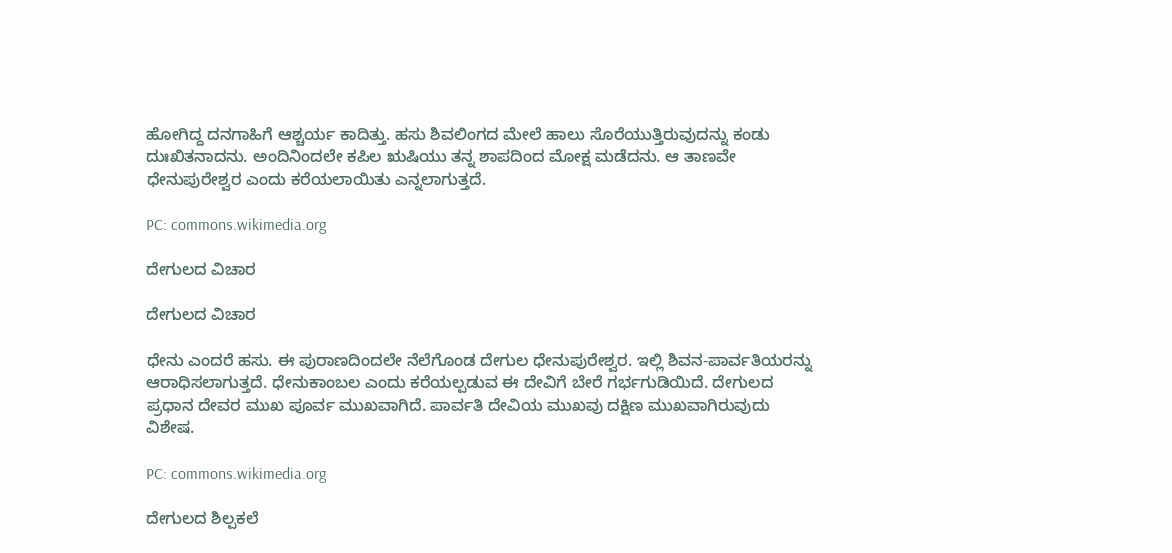ಹೋಗಿದ್ದ ದನಗಾಹಿಗೆ ಆಶ್ಚರ್ಯ ಕಾದಿತ್ತು. ಹಸು ಶಿವಲಿಂಗದ ಮೇಲೆ ಹಾಲು ಸೊರೆಯುತ್ತಿರುವುದನ್ನು ಕಂಡು ದುಃಖಿತನಾದನು. ಅಂದಿನಿಂದಲೇ ಕಪಿಲ ಋಷಿಯು ತನ್ನ ಶಾಪದಿಂದ ಮೋಕ್ಷ ಮಡೆದನು. ಆ ತಾಣವೇ ಧೇನುಪುರೇಶ್ವರ ಎಂದು ಕರೆಯಲಾಯಿತು ಎನ್ನಲಾಗುತ್ತದೆ.

PC: commons.wikimedia.org

ದೇಗುಲದ ವಿಚಾರ

ದೇಗುಲದ ವಿಚಾರ

ಧೇನು ಎಂದರೆ ಹಸು. ಈ ಪುರಾಣದಿಂದಲೇ ನೆಲೆಗೊಂಡ ದೇಗುಲ ಧೇನುಪುರೇಶ್ವರ. ಇಲ್ಲಿ ಶಿವನ-ಪಾರ್ವತಿಯರನ್ನು ಆರಾಧಿಸಲಾಗುತ್ತದೆ. ಧೇನುಕಾಂಬಲ ಎಂದು ಕರೆಯಲ್ಪಡುವ ಈ ದೇವಿಗೆ ಬೇರೆ ಗರ್ಭಗುಡಿಯಿದೆ. ದೇಗುಲದ ಪ್ರಧಾನ ದೇವರ ಮುಖ ಪೂರ್ವ ಮುಖವಾಗಿದೆ. ಪಾರ್ವತಿ ದೇವಿಯ ಮುಖವು ದಕ್ಷಿಣ ಮುಖವಾಗಿರುವುದು ವಿಶೇಷ.

PC: commons.wikimedia.org

ದೇಗುಲದ ಶಿಲ್ಪಕಲೆ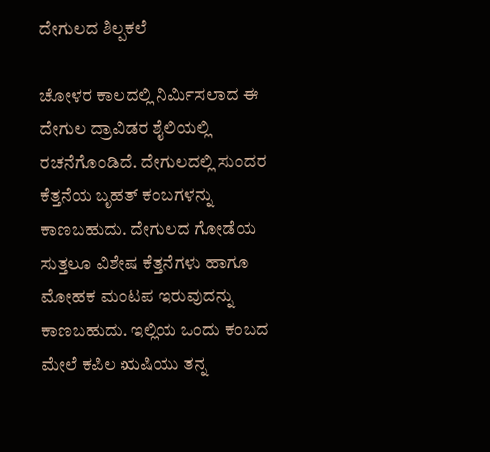ದೇಗುಲದ ಶಿಲ್ಪಕಲೆ

ಚೋಳರ ಕಾಲದಲ್ಲಿ ನಿರ್ಮಿಸಲಾದ ಈ ದೇಗುಲ ದ್ರಾವಿಡರ ಶೈಲಿಯಲ್ಲಿ ರಚನೆಗೊಂಡಿದೆ. ದೇಗುಲದಲ್ಲಿ ಸುಂದರ ಕೆತ್ತನೆಯ ಬೃಹತ್ ಕಂಬಗಳನ್ನು ಕಾಣಬಹುದು. ದೇಗುಲದ ಗೋಡೆಯ ಸುತ್ತಲೂ ವಿಶೇಷ ಕೆತ್ತನೆಗಳು ಹಾಗೂ ಮೋಹಕ ಮಂಟಪ ಇರುವುದನ್ನು ಕಾಣಬಹುದು. ಇಲ್ಲಿಯ ಒಂದು ಕಂಬದ ಮೇಲೆ ಕಪಿಲ ಋಷಿಯು ತನ್ನ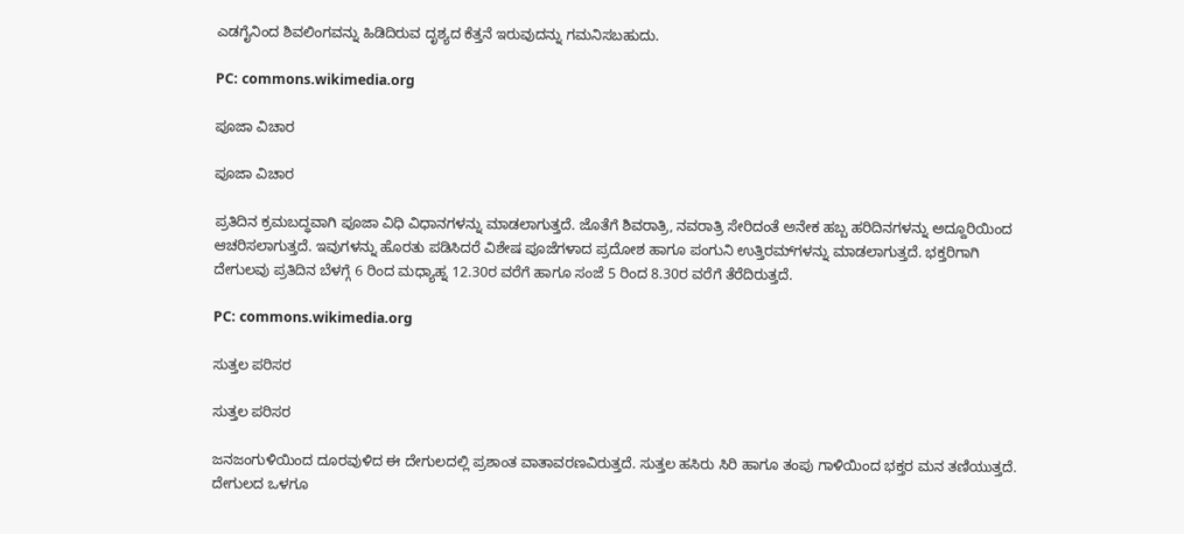ಎಡಗೈನಿಂದ ಶಿವಲಿಂಗವನ್ನು ಹಿಡಿದಿರುವ ದೃಶ್ಯದ ಕೆತ್ತನೆ ಇರುವುದನ್ನು ಗಮನಿಸಬಹುದು.

PC: commons.wikimedia.org

ಪೂಜಾ ವಿಚಾರ

ಪೂಜಾ ವಿಚಾರ

ಪ್ರತಿದಿನ ಕ್ರಮಬದ್ಧವಾಗಿ ಪೂಜಾ ವಿಧಿ ವಿಧಾನಗಳನ್ನು ಮಾಡಲಾಗುತ್ತದೆ. ಜೊತೆಗೆ ಶಿವರಾತ್ರಿ, ನವರಾತ್ರಿ ಸೇರಿದಂತೆ ಅನೇಕ ಹಬ್ಬ ಹರಿದಿನಗಳನ್ನು ಅದ್ದೂರಿಯಿಂದ ಆಚರಿಸಲಾಗುತ್ತದೆ. ಇವುಗಳನ್ನು ಹೊರತು ಪಡಿಸಿದರೆ ವಿಶೇಷ ಪೂಜೆಗಳಾದ ಪ್ರದೋಶ ಹಾಗೂ ಪಂಗುನಿ ಉತ್ತಿರಮ್‍ಗಳನ್ನು ಮಾಡಲಾಗುತ್ತದೆ. ಭಕ್ತರಿಗಾಗಿ ದೇಗುಲವು ಪ್ರತಿದಿನ ಬೆಳಗ್ಗೆ 6 ರಿಂದ ಮಧ್ಯಾಹ್ನ 12.30ರ ವರೆಗೆ ಹಾಗೂ ಸಂಜೆ 5 ರಿಂದ 8.30ರ ವರೆಗೆ ತೆರೆದಿರುತ್ತದೆ.

PC: commons.wikimedia.org

ಸುತ್ತಲ ಪರಿಸರ

ಸುತ್ತಲ ಪರಿಸರ

ಜನಜಂಗುಳಿಯಿಂದ ದೂರವುಳಿದ ಈ ದೇಗುಲದಲ್ಲಿ ಪ್ರಶಾಂತ ವಾತಾವರಣವಿರುತ್ತದೆ. ಸುತ್ತಲ ಹಸಿರು ಸಿರಿ ಹಾಗೂ ತಂಪು ಗಾಳಿಯಿಂದ ಭಕ್ತರ ಮನ ತಣಿಯುತ್ತದೆ. ದೇಗುಲದ ಒಳಗೂ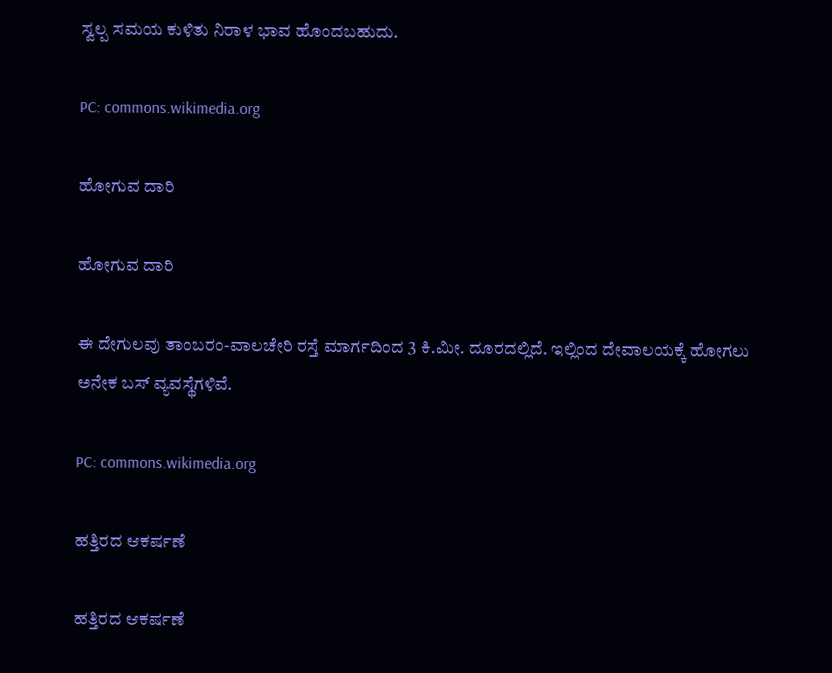ಸ್ವಲ್ಪ ಸಮಯ ಕುಳಿತು ನಿರಾಳ ಭಾವ ಹೊಂದಬಹುದು.

PC: commons.wikimedia.org

ಹೋಗುವ ದಾರಿ

ಹೋಗುವ ದಾರಿ

ಈ ದೇಗುಲವು ತಾಂಬರಂ-ವಾಲಚೇರಿ ರಸ್ತೆ ಮಾರ್ಗದಿಂದ 3 ಕಿ.ಮೀ. ದೂರದಲ್ಲಿದೆ. ಇಲ್ಲಿಂದ ದೇವಾಲಯಕ್ಕೆ ಹೋಗಲು ಅನೇಕ ಬಸ್ ವ್ಯವಸ್ಥೆಗಳಿವೆ.

PC: commons.wikimedia.org

ಹತ್ತಿರದ ಆಕರ್ಷಣೆ

ಹತ್ತಿರದ ಆಕರ್ಷಣೆ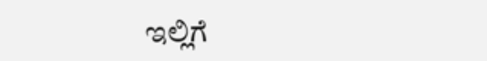ಇಲ್ಲಿಗೆ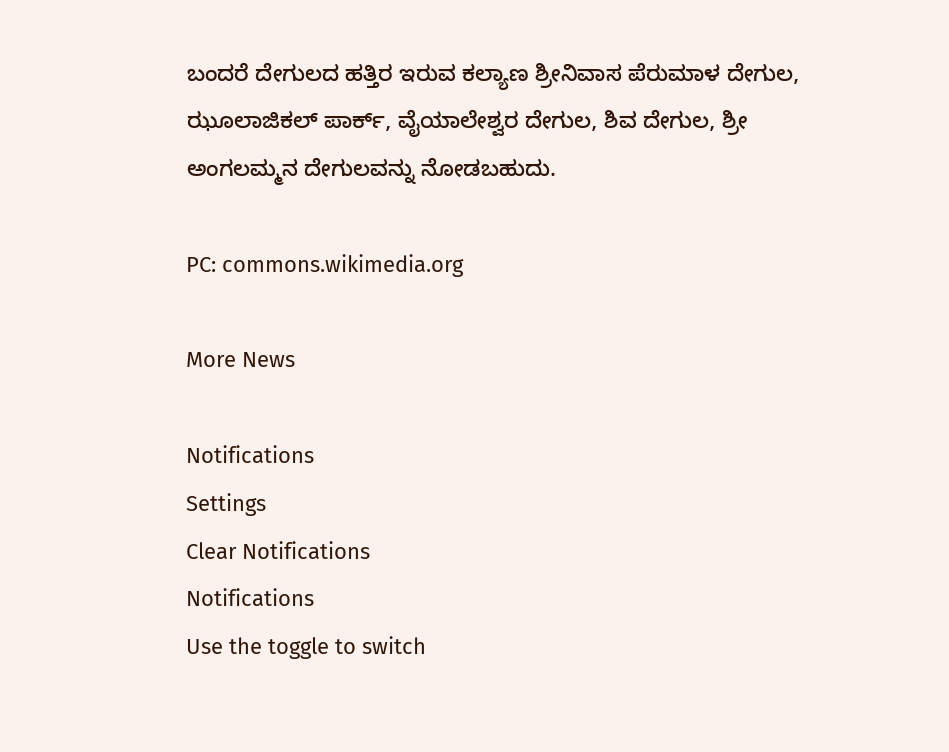ಬಂದರೆ ದೇಗುಲದ ಹತ್ತಿರ ಇರುವ ಕಲ್ಯಾಣ ಶ್ರೀನಿವಾಸ ಪೆರುಮಾಳ ದೇಗುಲ, ಝೂಲಾಜಿಕಲ್ ಪಾರ್ಕ್, ವೈಯಾಲೇಶ್ವರ ದೇಗುಲ, ಶಿವ ದೇಗುಲ, ಶ್ರೀ ಅಂಗಲಮ್ಮನ ದೇಗುಲವನ್ನು ನೋಡಬಹುದು.

PC: commons.wikimedia.org

More News

Notifications
Settings
Clear Notifications
Notifications
Use the toggle to switch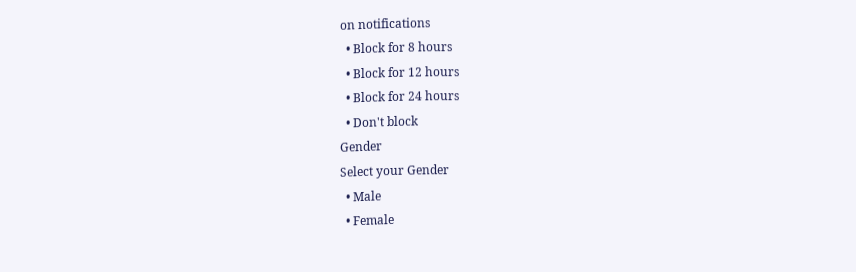on notifications
  • Block for 8 hours
  • Block for 12 hours
  • Block for 24 hours
  • Don't block
Gender
Select your Gender
  • Male
  • Female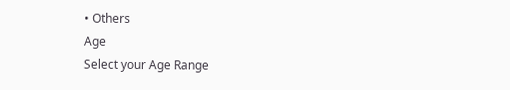• Others
Age
Select your Age Range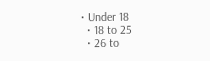• Under 18
  • 18 to 25
  • 26 to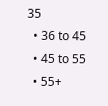35
  • 36 to 45
  • 45 to 55
  • 55+